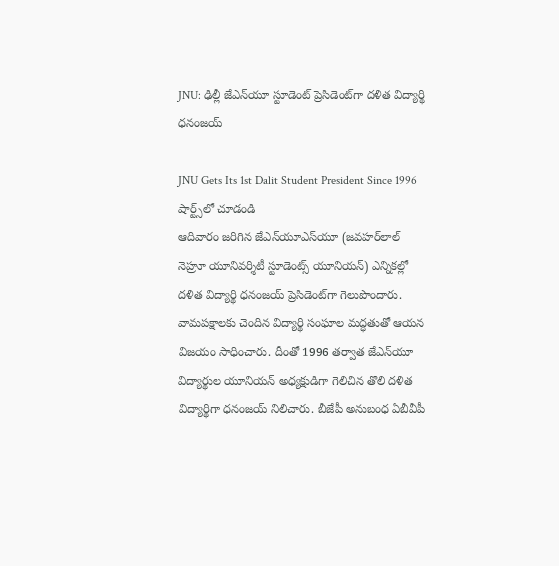JNU: ఢిల్లీ జేఎన్‌యూ స్టూడెంట్ ప్రెసిడెంట్‌గా దళిత విద్యార్థి ధనంజయ్

JNU Gets Its 1st Dalit Student President Since 1996
షార్ట్స్‌లో చూడండి
ఆదివారం జరిగిన జేఎన్‌యూఎస్‌యూ (జవహర్‌లాల్ నెహ్రూ యూనివర్శిటీ స్టూడెంట్స్ యూనియన్) ఎన్నికల్లో దళిత విద్యార్థి ధనంజయ్ ప్రెసిడెంట్‌గా గెలుపొందారు. వామపక్షాలకు చెందిన విద్యార్థి సంఘాల మద్ధతుతో ఆయన విజయం సాధించారు. దీంతో 1996 తర్వాత జేఎన్‌యూ విద్యార్థుల యూనియన్ అధ్యక్షుడిగా గెలిచిన తొలి దళిత విద్యార్థిగా ధనంజయ్ నిలిచారు. బీజేపీ అనుబంధ ఏబీవీపీ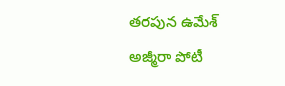తరపున ఉమేశ్ అజ్మీరా పోటీ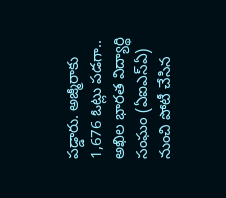పడ్డారు. అజ్మీరాకు 1,676 ఓట్లు పడగా.. అఖిల భారత విద్యార్థి సంఘం (ఏఐఎస్ఏ) నుంచి పోటీ చేసిన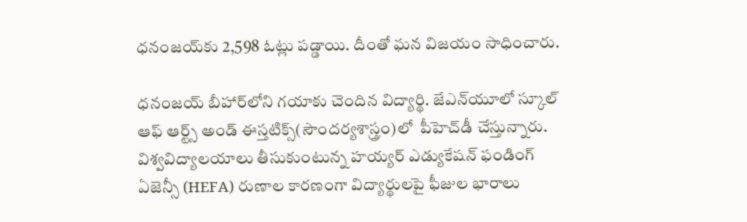ధనంజయ్‌కు 2,598 ఓట్లు పడ్డాయి. దీంతో ఘన విజయం సాధించారు.

ధనంజయ్ బీహార్‌లోని గయాకు చెందిన విద్యార్థి. జేఎన్‌యూలో స్కూల్ ఆఫ్ ఆర్ట్స్ అండ్ ఈస్తటిక్స్‌(సౌందర్యశాస్త్రం)లో  పీహెచ్‌డీ చేస్తున్నారు. విశ్వవిద్యాలయాలు తీసుకుంటున్న హయ్యర్ ఎడ్యుకేషన్ ఫండింగ్ ఏజెన్సీ (HEFA) రుణాల కారణంగా విద్యార్థులపై ఫీజుల భారాలు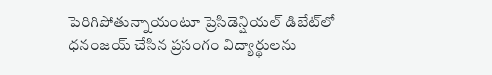పెరిగిపోతున్నాయంటూ ప్రెసిడెన్షియల్ డిబేట్‌లో ధనంజయ్ చేసిన ప్రసంగం విద్యార్థులను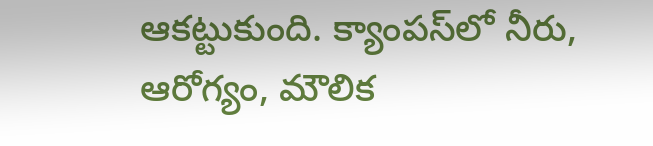ఆకట్టుకుంది. క్యాంపస్‌లో నీరు, ఆరోగ్యం, మౌలిక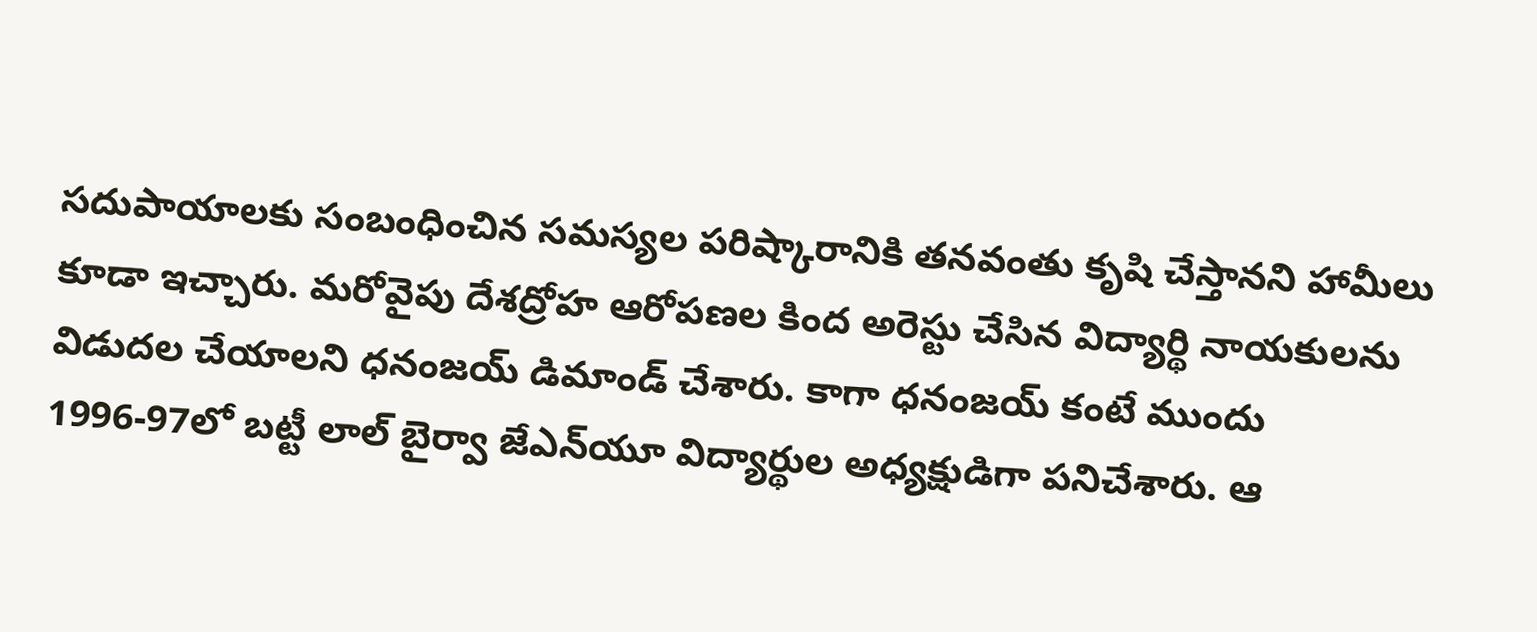సదుపాయాలకు సంబంధించిన సమస్యల పరిష్కారానికి తనవంతు కృషి చేస్తానని హామీలు కూడా ఇచ్చారు. మరోవైపు దేశద్రోహ ఆరోపణల కింద అరెస్టు చేసిన విద్యార్థి నాయకులను విడుదల చేయాలని ధనంజయ్ డిమాండ్ చేశారు. కాగా ధనంజయ్ కంటే ముందు 1996-97లో బట్టీ లాల్ బైర్వా జేఎన్‌యూ విద్యార్థుల అధ్యక్షుడిగా పనిచేశారు. ఆ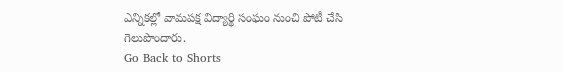ఎన్నికల్లో వామపక్ష విద్యార్థి సంఘం నుంచి పోటీ చేసి గెలుపొందారు.
Go Back to Shorts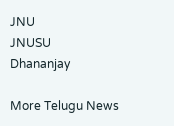JNU
JNUSU
Dhananjay

More Telugu News